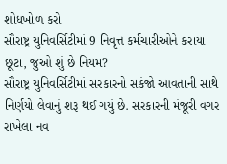શોધખોળ કરો
સૌરાષ્ટ્ર યુનિવર્સિટીમાં 9 નિવૃત્ત કર્મચારીઓને કરાયા છૂટા, જુઓ શું છે નિયમ?
સૌરાષ્ટ્ર યુનિવર્સિટીમાં સરકારનો સકંજો આવતાની સાથે નિર્ણયો લેવાનું શરૂ થઈ ગયું છે. સરકારની મંજૂરી વગર રાખેલા નવ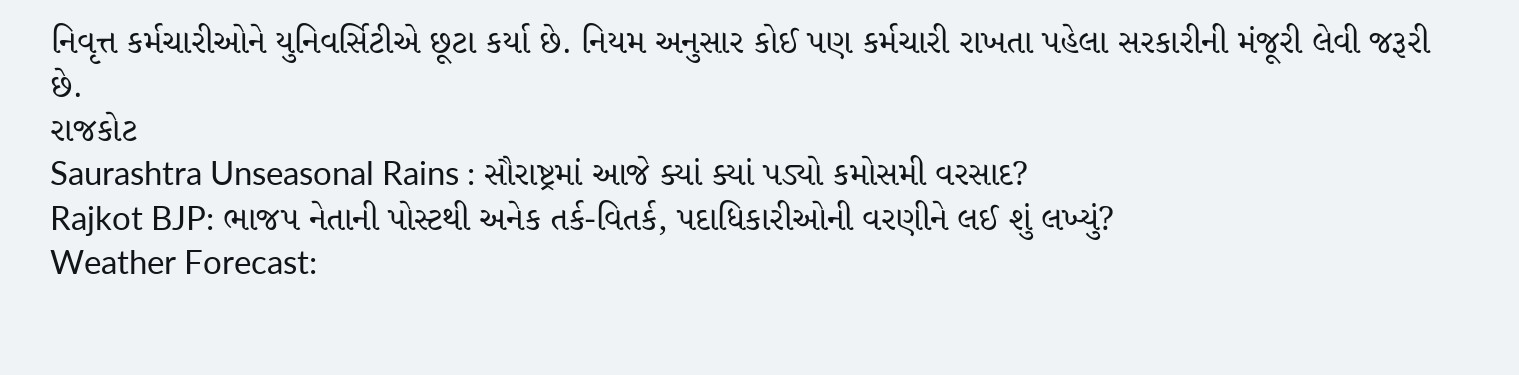નિવૃત્ત કર્મચારીઓને યુનિવર્સિટીએ છૂટા કર્યા છે. નિયમ અનુસાર કોઈ પણ કર્મચારી રાખતા પહેલા સરકારીની મંજૂરી લેવી જરૂરી છે.
રાજકોટ
Saurashtra Unseasonal Rains : સૌરાષ્ટ્રમાં આજે ક્યાં ક્યાં પડ્યો કમોસમી વરસાદ?
Rajkot BJP: ભાજપ નેતાની પોસ્ટથી અનેક તર્ક-વિતર્ક, પદાધિકારીઓની વરણીને લઈ શું લખ્યું?
Weather Forecast: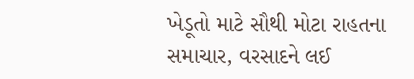ખેડૂતો માટે સૌથી મોટા રાહતના સમાચાર, વરસાદને લઈ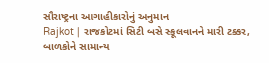સૌરાષ્ટ્રના આગાહીકારોનું અનુમાન
Rajkot | રાજકોટમાં સિટી બસે સ્કૂલવાનને મારી ટક્કર, બાળકોને સામાન્ય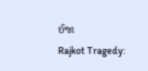ઈજા
Rajkot Tragedy: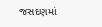જસદણમાં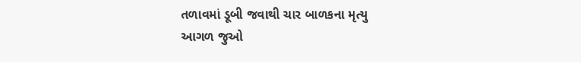તળાવમાં ડૂબી જવાથી ચાર બાળકના મૃત્યુ
આગળ જુઓ